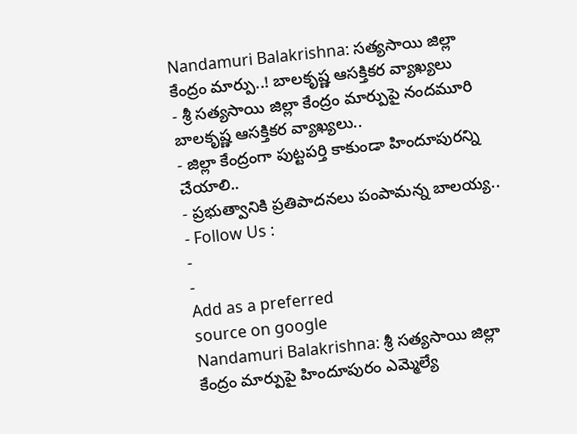Nandamuri Balakrishna: సత్యసాయి జిల్లా కేంద్రం మార్పు..! బాలకృష్ణ ఆసక్తికర వ్యాఖ్యలు
- శ్రీ సత్యసాయి జిల్లా కేంద్రం మార్పుపై నందమూరి బాలకృష్ణ ఆసక్తికర వ్యాఖ్యలు..
- జిల్లా కేంద్రంగా పుట్టపర్తి కాకుండా హిందూపురన్ని చేయాలి..
- ప్రభుత్వానికి ప్రతిపాదనలు పంపామన్న బాలయ్య..
- Follow Us :
-
-
Add as a preferred
source on google
Nandamuri Balakrishna: శ్రీ సత్యసాయి జిల్లా కేంద్రం మార్పుపై హిందూపురం ఎమ్మెల్యే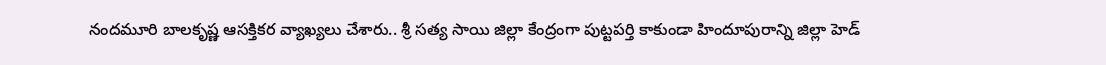నందమూరి బాలకృష్ణ ఆసక్తికర వ్యాఖ్యలు చేశారు.. శ్రీ సత్య సాయి జిల్లా కేంద్రంగా పుట్టపర్తి కాకుండా హిందూపురాన్ని జిల్లా హెడ్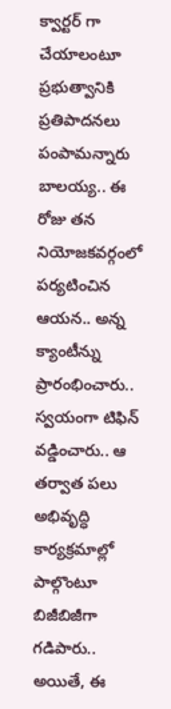క్వార్టర్ గా చేయాలంటూ ప్రభుత్వానికి ప్రతిపాదనలు పంపామన్నారు బాలయ్య.. ఈ రోజు తన నియోజకవర్గంలో పర్యటించిన ఆయన.. అన్న క్యాంటీన్ను ప్రారంభించారు.. స్వయంగా టిఫిన్ వడ్డించారు.. ఆ తర్వాత పలు అభివృద్ధి కార్యక్రమాల్లో పాల్గొంటూ బిజీబిజీగా గడిపారు.. అయితే, ఈ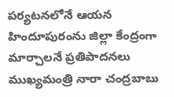పర్యటనలోనే ఆయన హిందూపురంను జిల్లా కేంద్రంగా మార్చాలనే ప్రతిపాదనలు ముఖ్యమంత్రి నారా చంద్రబాబు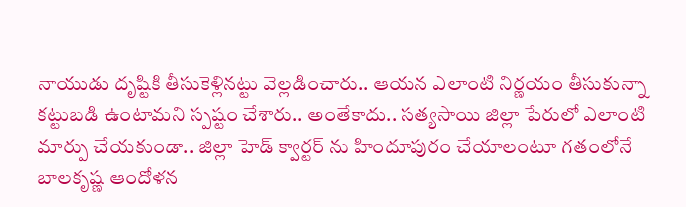నాయుడు దృష్టికి తీసుకెళ్లినట్టు వెల్లడించారు.. ఆయన ఎలాంటి నిర్ణయం తీసుకున్నా కట్టుబడి ఉంటామని స్పష్టం చేశారు.. అంతేకాదు.. సత్యసాయి జిల్లా పేరులో ఎలాంటి మార్పు చేయకుండా.. జిల్లా హెడ్ క్వార్టర్ ను హిందూపురం చేయాలంటూ గతంలోనే బాలకృష్ణ ఆందోళన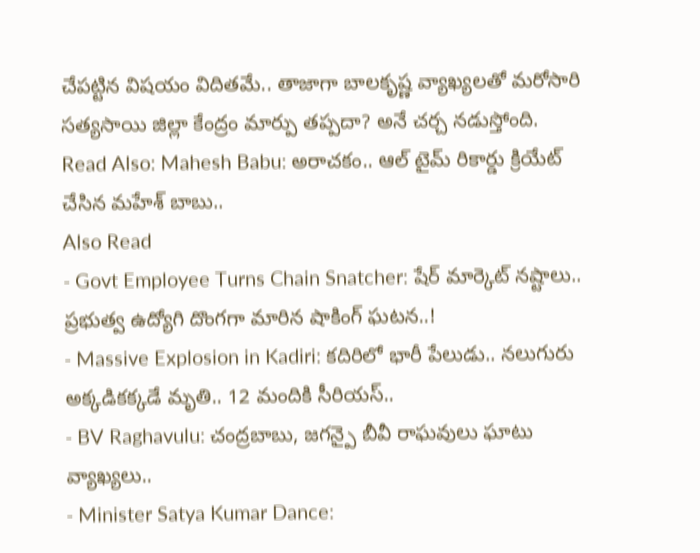చేపట్టిన విషయం విదితమే.. తాజాగా బాలకృష్ణ వ్యాఖ్యలతో మరోసారి సత్యసాయి జిల్లా కేంద్రం మార్పు తప్పదా? అనే చర్చ నడుస్తోంది.
Read Also: Mahesh Babu: అరాచకం.. ఆల్ టైమ్ రికార్డు క్రియేట్ చేసిన మహేశ్ బాబు..
Also Read
- Govt Employee Turns Chain Snatcher: షేర్ మార్కెట్ నష్టాలు.. ప్రభుత్వ ఉద్యోగి దొంగగా మారిన షాకింగ్ ఘటన..!
- Massive Explosion in Kadiri: కదిరిలో భారీ పేలుడు.. నలుగురు అక్కడికక్కడే మృతి.. 12 మందికి సీరియస్..
- BV Raghavulu: చంద్రబాబు, జగన్పై బీవీ రాఘవులు ఘాటు వ్యాఖ్యలు..
- Minister Satya Kumar Dance: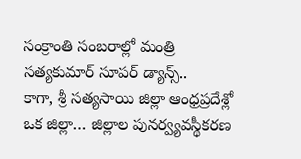సంక్రాంతి సంబరాల్లో మంత్రి సత్యకుమార్ సూపర్ డ్యాన్స్..
కాగా, శ్రీ సత్యసాయి జిల్లా ఆంధ్రప్రదేశ్లో ఒక జిల్లా… జిల్లాల పునర్వ్యవస్థీకరణ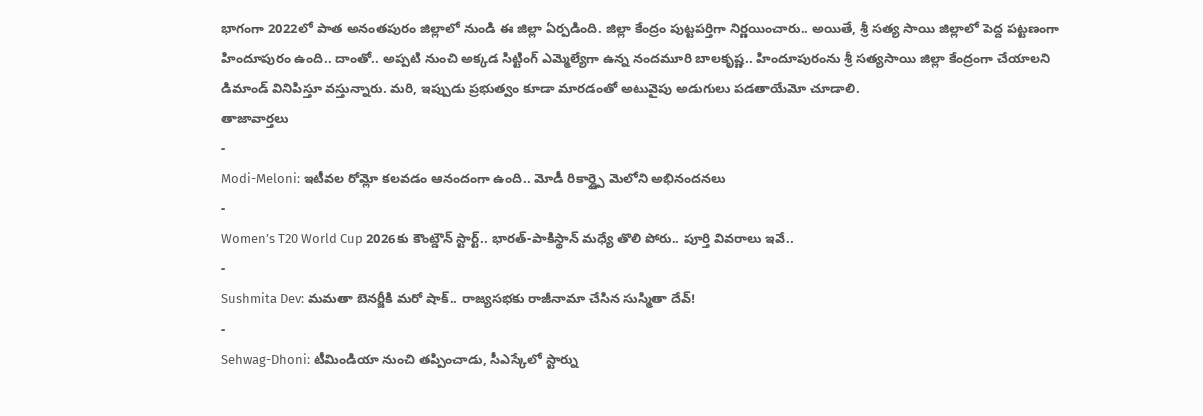భాగంగా 2022లో పాత అనంతపురం జిల్లాలో నుండి ఈ జిల్లా ఏర్పడింది. జిల్లా కేంద్రం పుట్టపర్తిగా నిర్ణయించారు.. అయితే, శ్రీ సత్య సాయి జిల్లాలో పెద్ద పట్టణంగా హిందూపురం ఉంది.. దాంతో.. అప్పటి నుంచి అక్కడ సిట్టింగ్ ఎమ్మెల్యేగా ఉన్న నందమూరి బాలకృష్ణ.. హిందూపురంను శ్రీ సత్యసాయి జిల్లా కేంద్రంగా చేయాలని డిమాండ్ వినిపిస్తూ వస్తున్నారు. మరి, ఇప్పుడు ప్రభుత్వం కూడా మారడంతో అటువైపు అడుగులు పడతాయేమో చూడాలి.
తాజావార్తలు
-
Modi-Meloni: ఇటీవల రోమ్లో కలవడం ఆనందంగా ఉంది.. మోడీ రికార్డ్పై మెలోని అభినందనలు
-
Women’s T20 World Cup 2026కు కౌంట్డౌన్ స్టార్ట్.. భారత్-పాకిస్థాన్ మధ్యే తొలి పోరు.. పూర్తి వివరాలు ఇవే..
-
Sushmita Dev: మమతా బెనర్జీకి మరో షాక్.. రాజ్యసభకు రాజీనామా చేసిన సుస్మితా దేవ్!
-
Sehwag-Dhoni: టీమిండియా నుంచి తప్పించాడు, సీఎస్కేలో స్టార్ను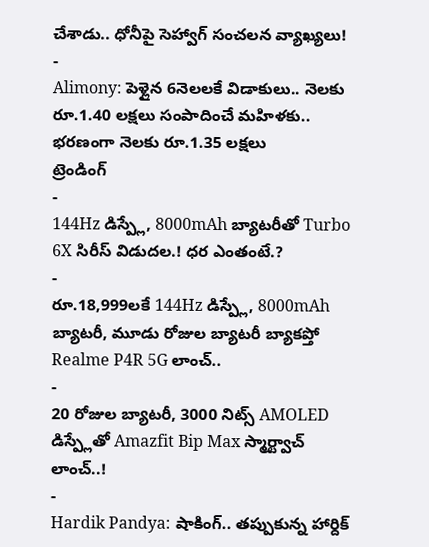చేశాడు.. ధోనీపై సెహ్వాగ్ సంచలన వ్యాఖ్యలు!
-
Alimony: పెళ్లైన 6నెలలకే విడాకులు.. నెలకు రూ.1.40 లక్షలు సంపాదించే మహిళకు.. భరణంగా నెలకు రూ.1.35 లక్షలు
ట్రెండింగ్
-
144Hz డిస్ప్లే, 8000mAh బ్యాటరీతో Turbo 6X సిరీస్ విడుదల.! ధర ఎంతంటే.?
-
రూ.18,999లకే 144Hz డిస్ప్లే, 8000mAh బ్యాటరీ, మూడు రోజుల బ్యాటరీ బ్యాకప్తో Realme P4R 5G లాంచ్..
-
20 రోజుల బ్యాటరీ, 3000 నిట్స్ AMOLED డిస్ప్లేతో Amazfit Bip Max స్మార్ట్వాచ్ లాంచ్..!
-
Hardik Pandya: షాకింగ్.. తప్పుకున్న హార్దిక్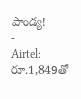పాండ్య!
-
Airtel: రూ.1,849తో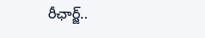రీఛార్జ్..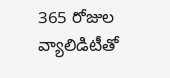365 రోజుల వ్యాలిడిటీతో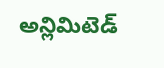అన్లిమిటెడ్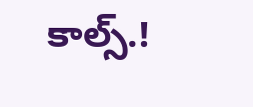కాల్స్.!